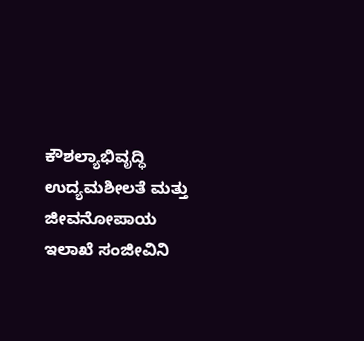ಕೌಶಲ್ಯಾಭಿವೃದ್ಧಿ ಉದ್ಯಮಶೀಲತೆ ಮತ್ತು ಜೀವನೋಪಾಯ ಇಲಾಖೆ ಸಂಜೀವಿನಿ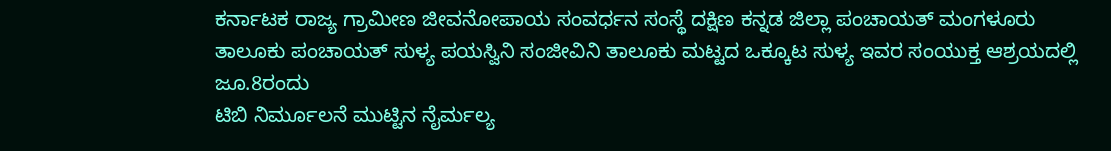ಕರ್ನಾಟಕ ರಾಜ್ಯ ಗ್ರಾಮೀಣ ಜೀವನೋಪಾಯ ಸಂವರ್ಧನ ಸಂಸ್ಥೆ ದಕ್ಷಿಣ ಕನ್ನಡ ಜಿಲ್ಲಾ ಪಂಚಾಯತ್ ಮಂಗಳೂರು ತಾಲೂಕು ಪಂಚಾಯತ್ ಸುಳ್ಯ ಪಯಸ್ವಿನಿ ಸಂಜೀವಿನಿ ತಾಲೂಕು ಮಟ್ಟದ ಒಕ್ಕೂಟ ಸುಳ್ಯ ಇವರ ಸಂಯುಕ್ತ ಆಶ್ರಯದಲ್ಲಿ ಜೂ.8ರಂದು
ಟಿಬಿ ನಿರ್ಮೂಲನೆ ಮುಟ್ಟಿನ ನೈರ್ಮಲ್ಯ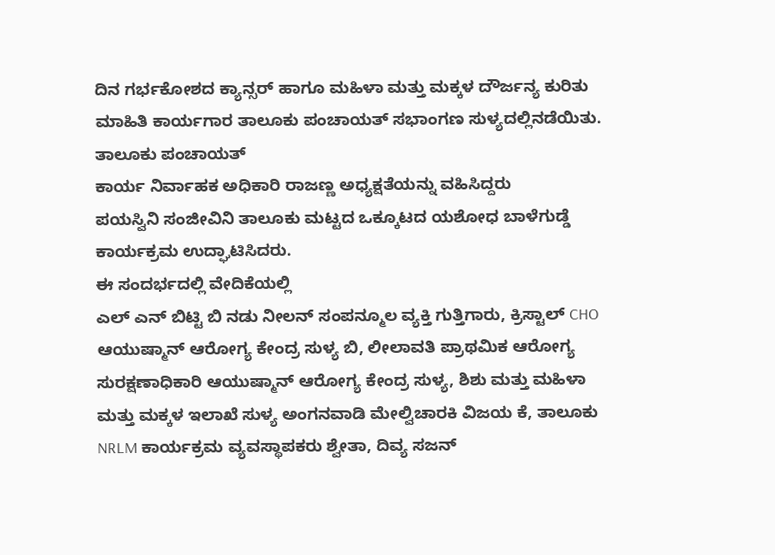ದಿನ ಗರ್ಭಕೋಶದ ಕ್ಯಾನ್ಸರ್ ಹಾಗೂ ಮಹಿಳಾ ಮತ್ತು ಮಕ್ಕಳ ದೌರ್ಜನ್ಯ ಕುರಿತು ಮಾಹಿತಿ ಕಾರ್ಯಗಾರ ತಾಲೂಕು ಪಂಚಾಯತ್ ಸಭಾಂಗಣ ಸುಳ್ಯದಲ್ಲಿನಡೆಯಿತು.
ತಾಲೂಕು ಪಂಚಾಯತ್
ಕಾರ್ಯ ನಿರ್ವಾಹಕ ಅಧಿಕಾರಿ ರಾಜಣ್ಣ ಅಧ್ಯಕ್ಷತೆಯನ್ನು ವಹಿಸಿದ್ದರು
ಪಯಸ್ವಿನಿ ಸಂಜೀವಿನಿ ತಾಲೂಕು ಮಟ್ಟದ ಒಕ್ಕೂಟದ ಯಶೋಧ ಬಾಳೆಗುಡ್ಡೆ ಕಾರ್ಯಕ್ರಮ ಉದ್ಘಾಟಿಸಿದರು.
ಈ ಸಂದರ್ಭದಲ್ಲಿ ವೇದಿಕೆಯಲ್ಲಿ
ಎಲ್ ಎನ್ ಬಿಟ್ಟಿ ಬಿ ನಡು ನೀಲನ್ ಸಂಪನ್ಮೂಲ ವ್ಯಕ್ತಿ ಗುತ್ತಿಗಾರು, ಕ್ರಿಸ್ಟಾಲ್ CHO ಆಯುಷ್ಮಾನ್ ಆರೋಗ್ಯ ಕೇಂದ್ರ ಸುಳ್ಯ ಬಿ, ಲೀಲಾವತಿ ಪ್ರಾಥಮಿಕ ಆರೋಗ್ಯ ಸುರಕ್ಷಣಾಧಿಕಾರಿ ಆಯುಷ್ಮಾನ್ ಆರೋಗ್ಯ ಕೇಂದ್ರ ಸುಳ್ಯ, ಶಿಶು ಮತ್ತು ಮಹಿಳಾ ಮತ್ತು ಮಕ್ಕಳ ಇಲಾಖೆ ಸುಳ್ಯ ಅಂಗನವಾಡಿ ಮೇಲ್ವಿಚಾರಕಿ ವಿಜಯ ಕೆ, ತಾಲೂಕು NRLM ಕಾರ್ಯಕ್ರಮ ವ್ಯವಸ್ಥಾಪಕರು ಶ್ವೇತಾ, ದಿವ್ಯ ಸಜನ್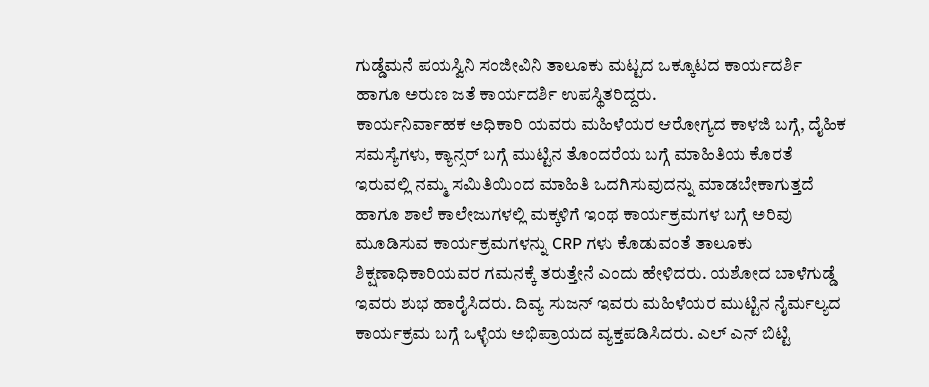ಗುಡ್ಡೆಮನೆ ಪಯಸ್ವಿನಿ ಸಂಜೀವಿನಿ ತಾಲೂಕು ಮಟ್ಟದ ಒಕ್ಕೂಟದ ಕಾರ್ಯದರ್ಶಿ ಹಾಗೂ ಅರುಣ ಜತೆ ಕಾರ್ಯದರ್ಶಿ ಉಪಸ್ಥಿತರಿದ್ದರು.
ಕಾರ್ಯನಿರ್ವಾಹಕ ಅಧಿಕಾರಿ ಯವರು ಮಹಿಳೆಯರ ಆರೋಗ್ಯದ ಕಾಳಜಿ ಬಗ್ಗೆ, ದೈಹಿಕ ಸಮಸ್ಯೆಗಳು, ಕ್ಯಾನ್ಸರ್ ಬಗ್ಗೆ ಮುಟ್ಟಿನ ತೊಂದರೆಯ ಬಗ್ಗೆ ಮಾಹಿತಿಯ ಕೊರತೆ ಇರುವಲ್ಲಿ ನಮ್ಮ ಸಮಿತಿಯಿಂದ ಮಾಹಿತಿ ಒದಗಿಸುವುದನ್ನು ಮಾಡಬೇಕಾಗುತ್ತದೆ ಹಾಗೂ ಶಾಲೆ ಕಾಲೇಜುಗಳಲ್ಲಿ ಮಕ್ಕಳಿಗೆ ಇಂಥ ಕಾರ್ಯಕ್ರಮಗಳ ಬಗ್ಗೆ ಅರಿವು ಮೂಡಿಸುವ ಕಾರ್ಯಕ್ರಮಗಳನ್ನು CRP ಗಳು ಕೊಡುವಂತೆ ತಾಲೂಕು ಶಿಕ್ಷಣಾಧಿಕಾರಿಯವರ ಗಮನಕ್ಕೆ ತರುತ್ತೇನೆ ಎಂದು ಹೇಳಿದರು. ಯಶೋದ ಬಾಳೆಗುಡ್ಡೆ ಇವರು ಶುಭ ಹಾರೈಸಿದರು. ದಿವ್ಯ ಸುಜನ್ ಇವರು ಮಹಿಳೆಯರ ಮುಟ್ಟಿನ ನೈರ್ಮಲ್ಯದ ಕಾರ್ಯಕ್ರಮ ಬಗ್ಗೆ ಒಳ್ಳೆಯ ಅಭಿಪ್ರಾಯದ ವ್ಯಕ್ತಪಡಿಸಿದರು. ಎಲ್ ಎನ್ ಬಿಟ್ಟಿ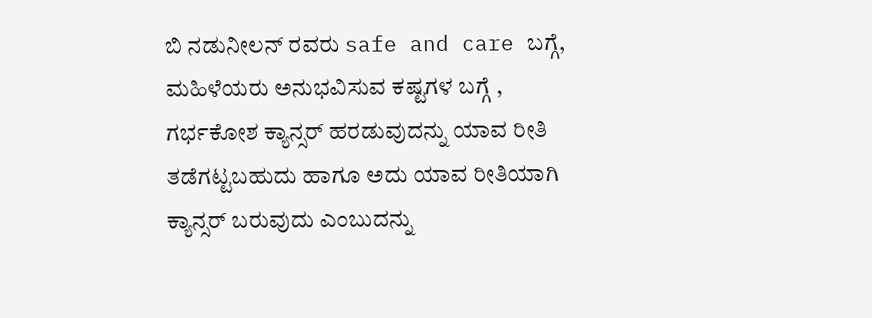ಬಿ ನಡುನೀಲನ್ ರವರು safe and care ಬಗ್ಗೆ, ಮಹಿಳೆಯರು ಅನುಭವಿಸುವ ಕಷ್ಟಗಳ ಬಗ್ಗೆ , ಗರ್ಭಕೋಶ ಕ್ಯಾನ್ಸರ್ ಹರಡುವುದನ್ನು ಯಾವ ರೀತಿ ತಡೆಗಟ್ಟಬಹುದು ಹಾಗೂ ಅದು ಯಾವ ರೀತಿಯಾಗಿ ಕ್ಯಾನ್ಸರ್ ಬರುವುದು ಎಂಬುದನ್ನು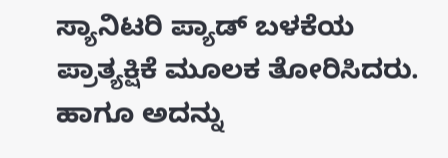ಸ್ಯಾನಿಟರಿ ಪ್ಯಾಡ್ ಬಳಕೆಯ ಪ್ರಾತ್ಯಕ್ಷಿಕೆ ಮೂಲಕ ತೋರಿಸಿದರು. ಹಾಗೂ ಅದನ್ನು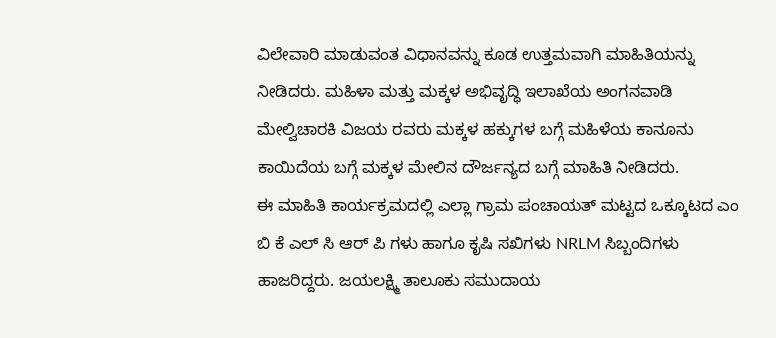ವಿಲೇವಾರಿ ಮಾಡುವಂತ ವಿಧಾನವನ್ನು ಕೂಡ ಉತ್ತಮವಾಗಿ ಮಾಹಿತಿಯನ್ನು ನೀಡಿದರು. ಮಹಿಳಾ ಮತ್ತು ಮಕ್ಕಳ ಅಭಿವೃದ್ಧಿ ಇಲಾಖೆಯ ಅಂಗನವಾಡಿ ಮೇಲ್ವಿಚಾರಕಿ ವಿಜಯ ರವರು ಮಕ್ಕಳ ಹಕ್ಕುಗಳ ಬಗ್ಗೆ ಮಹಿಳೆಯ ಕಾನೂನು ಕಾಯಿದೆಯ ಬಗ್ಗೆ ಮಕ್ಕಳ ಮೇಲಿನ ದೌರ್ಜನ್ಯದ ಬಗ್ಗೆ ಮಾಹಿತಿ ನೀಡಿದರು.
ಈ ಮಾಹಿತಿ ಕಾರ್ಯಕ್ರಮದಲ್ಲಿ ಎಲ್ಲಾ ಗ್ರಾಮ ಪಂಚಾಯತ್ ಮಟ್ಟದ ಒಕ್ಕೂಟದ ಎಂ ಬಿ ಕೆ ಎಲ್ ಸಿ ಆರ್ ಪಿ ಗಳು ಹಾಗೂ ಕೃಷಿ ಸಖಿಗಳು NRLM ಸಿಬ್ಬಂದಿಗಳು ಹಾಜರಿದ್ದರು. ಜಯಲಕ್ಷ್ಮಿ ತಾಲೂಕು ಸಮುದಾಯ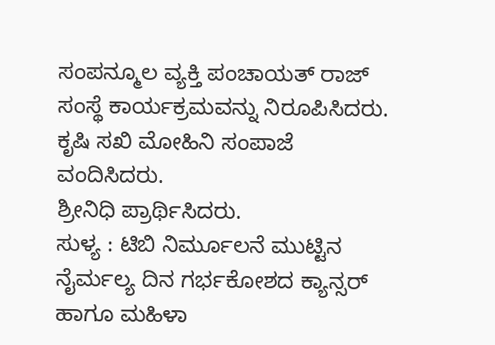ಸಂಪನ್ಮೂಲ ವ್ಯಕ್ತಿ ಪಂಚಾಯತ್ ರಾಜ್ ಸಂಸ್ಥೆ ಕಾರ್ಯಕ್ರಮವನ್ನು ನಿರೂಪಿಸಿದರು. ಕೃಷಿ ಸಖಿ ಮೋಹಿನಿ ಸಂಪಾಜೆ ವಂದಿಸಿದರು.
ಶ್ರೀನಿಧಿ ಪ್ರಾರ್ಥಿಸಿದರು.
ಸುಳ್ಯ : ಟಿಬಿ ನಿರ್ಮೂಲನೆ ಮುಟ್ಟಿನ ನೈರ್ಮಲ್ಯ ದಿನ ಗರ್ಭಕೋಶದ ಕ್ಯಾನ್ಸರ್ ಹಾಗೂ ಮಹಿಳಾ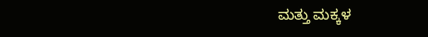ಮತ್ತು ಮಕ್ಕಳ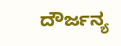ದೌರ್ಜನ್ಯ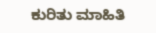ಕುರಿತು ಮಾಹಿತಿ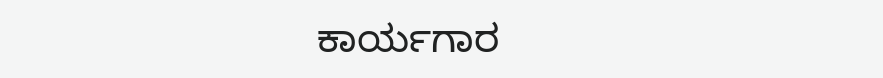ಕಾರ್ಯಗಾರ